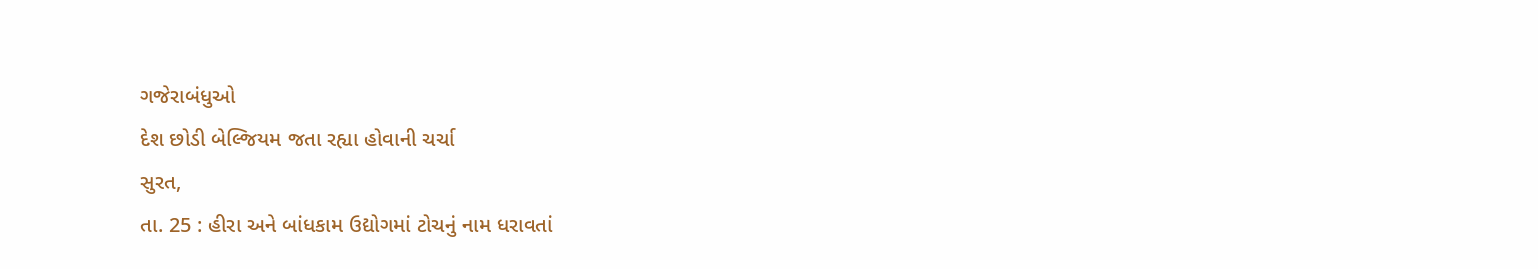ગજેરાબંધુઓ
દેશ છોડી બેલ્જિયમ જતા રહ્યા હોવાની ચર્ચા
સુરત,
તા. 25 : હીરા અને બાંધકામ ઉદ્યોગમાં ટોચનું નામ ધરાવતાં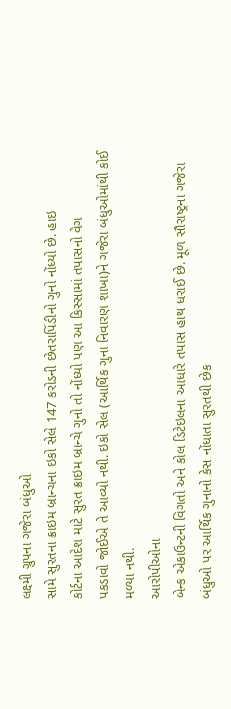લક્ષ્મી ગ્રુપના ગજેરા બંધુઓ
સામે સુરતના ક્રાઇમ બ્રાન્ચના ઇકો સેલે 147 કરોડની છેતરાપિંડીનો ગુનો નોંધ્યો છે. હાઇ
કોર્ટના આદેશ માટે સુરત ક્રાઇમ બ્રાન્ચે ગુનો તો નોંધ્યો પણ આ કિસ્સામાં તપાસનો વેગ
પકડાવો જોઈએ તે આવ્યો નથી. ઇકો સેલ (આર્થિક ગુના નિવારણ શાખા)ને ગજેરા બંધુઓમાંથી કોઈ
મળ્યા નથી.
આરોપીઓના
બેન્ક એકાઉન્ટની વિગતો અને કોલ ડિટેઇલના આધારે તપાસ હાથ ધરાઈ છે. મૂળ સૌરાષ્ટ્રના ગજેરા
બંધુઓ પર આર્થિક ગુનાનો કેસ નોંધાતા સુરતથી છેક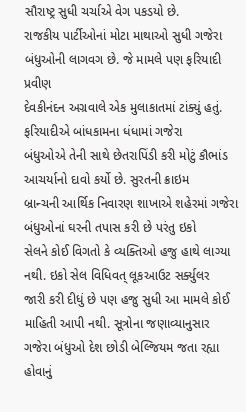સૌરાષ્ટ્ર સુધી ચર્ચાએ વેગ પકડયો છે.
રાજકીય પાર્ટીઓનાં મોટા માથાઓ સુધી ગજેરા બંધુઓની લાગવગ છે. જે મામલે પણ ફરિયાદી પ્રવીણ
દેવકીનંદન અગ્રવાલે એક મુલાકાતમાં ટાંક્યું હતું. ફરિયાદીએ બાંધકામના ધંધામાં ગજેરા
બંધુઓએ તેની સાથે છેતરાપિંડી કરી મોટું કૌભાંડ આચર્યાનો દાવો કર્યો છે. સુરતની ક્રાઇમ
બ્રાન્ચની આર્થિક નિવારણ શાખાએ શહેરમાં ગજેરા બંધુઓનાં ઘરની તપાસ કરી છે પરંતુ ઇકો
સેલને કોઈ વિગતો કે વ્યક્તિઓ હજુ હાથે લાગ્યા નથી. ઇકો સેલ વિધિવત્ લૂકઆઉટ સર્ક્યુલર
જારી કરી દીધું છે પણ હજુ સુધી આ મામલે કોઈ માહિતી આપી નથી. સૂત્રોના જણાવ્યાનુસાર
ગજેરા બંધુઓ દેશ છોડી બેલ્જિયમ જતા રહ્યા હોવાનું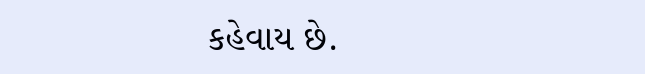કહેવાય છે.